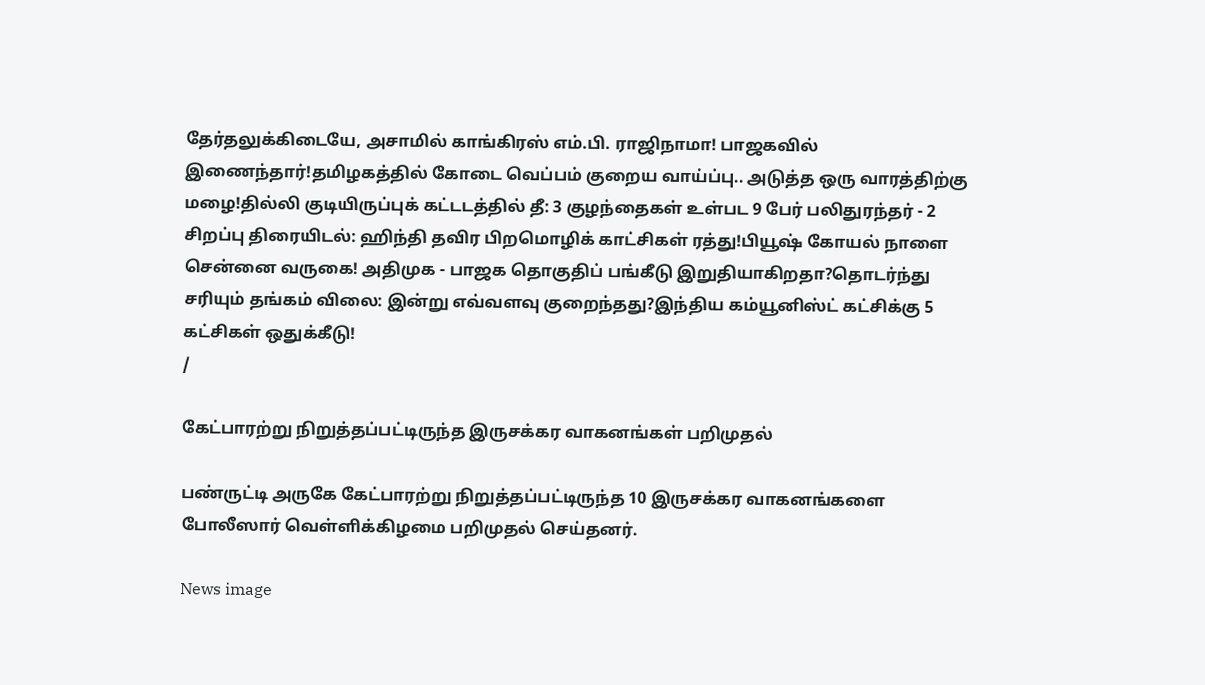தேர்தலுக்கிடையே, அசாமில் காங்கிரஸ் எம்.பி. ராஜிநாமா! பாஜகவில் இணைந்தார்!தமிழகத்தில் கோடை வெப்பம் குறைய வாய்ப்பு.. அடுத்த ஒரு வாரத்திற்கு மழை!தில்லி குடியிருப்புக் கட்டடத்தில் தீ: 3 குழந்தைகள் உள்பட 9 பேர் பலிதுரந்தர் - 2 சிறப்பு திரையிடல்: ஹிந்தி தவிர பிறமொழிக் காட்சிகள் ரத்து!பியூஷ் கோயல் நாளை சென்னை வருகை! அதிமுக - பாஜக தொகுதிப் பங்கீடு இறுதியாகிறதா?தொடர்ந்து சரியும் தங்கம் விலை: இன்று எவ்வளவு குறைந்தது?இந்திய கம்யூனிஸ்ட் கட்சிக்கு 5 கட்சிகள் ஒதுக்கீடு!
/

கேட்பாரற்று நிறுத்தப்பட்டிருந்த இருசக்கர வாகனங்கள் பறிமுதல்

பண்ருட்டி அருகே கேட்பாரற்று நிறுத்தப்பட்டிருந்த 10 இருசக்கர வாகனங்களை போலீஸார் வெள்ளிக்கிழமை பறிமுதல் செய்தனர்.

News image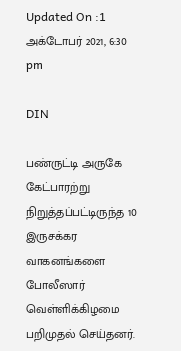Updated On :1 அக்டோபர் 2021, 6:30 pm

DIN

பண்ருட்டி அருகே கேட்பாரற்று நிறுத்தப்பட்டிருந்த 10 இருசக்கர வாகனங்களை போலீஸார் வெள்ளிக்கிழமை பறிமுதல் செய்தனர்.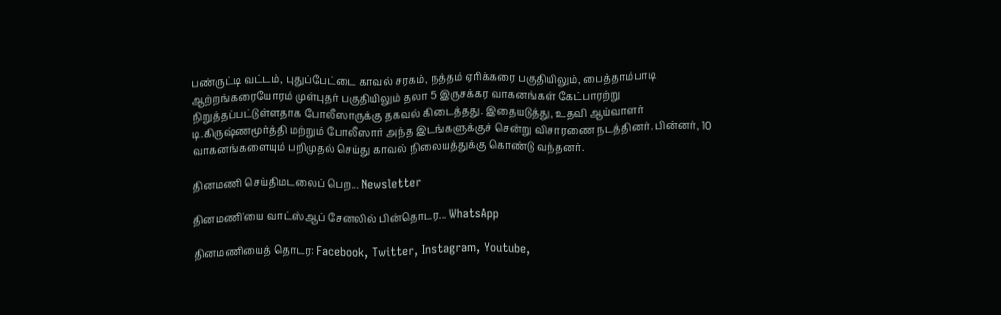பண்ருட்டி வட்டம், புதுப்பேட்டை காவல் சரகம், நத்தம் ஏரிக்கரை பகுதியிலும், பைத்தாம்பாடி ஆற்றங்கரையோரம் முள்புதர் பகுதியிலும் தலா 5 இருசக்கர வாகனங்கள் கேட்பாரற்று நிறுத்தப்பட்டுள்ளதாக போலீஸாருக்கு தகவல் கிடைத்தது. இதையடுத்து, உதவி ஆய்வாளர் டி.கிருஷ்ணமூர்த்தி மற்றும் போலீஸார் அந்த இடங்களுக்குச் சென்று விசாரணை நடத்தினர். பின்னர், 10 வாகனங்களையும் பறிமுதல் செய்து காவல் நிலையத்துக்கு கொண்டு வந்தனர்.

தினமணி செய்திமடலைப் பெற... Newsletter

தினமணி'யை வாட்ஸ்ஆப் சேனலில் பின்தொடர... WhatsApp

தினமணியைத் தொடர: Facebook, Twitter, Instagram, Youtube,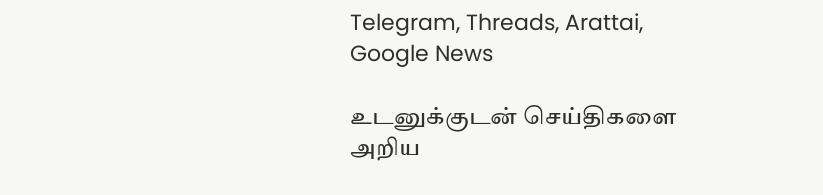Telegram, Threads, Arattai, Google News

உடனுக்குடன் செய்திகளை அறிய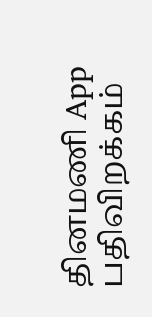தினமணி App பதிவிறக்கம்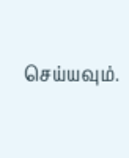செய்யவும்.